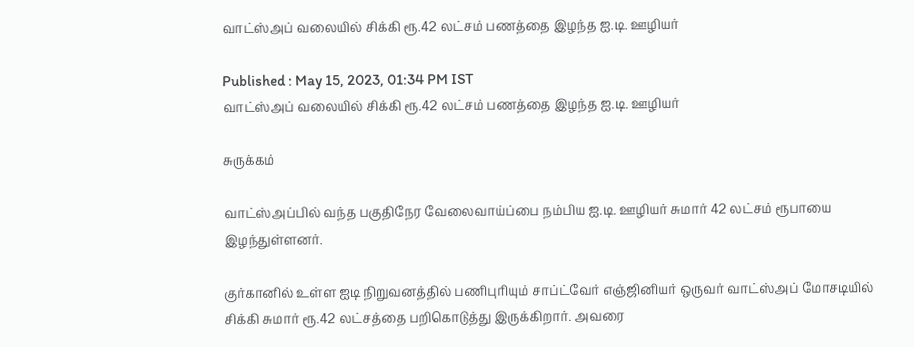வாட்ஸ்அப் வலையில் சிக்கி ரூ.42 லட்சம் பணத்தை இழந்த ஐ.டி. ஊழியர்

Published : May 15, 2023, 01:34 PM IST
வாட்ஸ்அப் வலையில் சிக்கி ரூ.42 லட்சம் பணத்தை இழந்த ஐ.டி. ஊழியர்

சுருக்கம்

வாட்ஸ்அப்பில் வந்த பகுதிநேர வேலைவாய்ப்பை நம்பிய ஐ.டி. ஊழியர் சுமார் 42 லட்சம் ரூபாயை இழந்துள்ளனர்.

குர்கானில் உள்ள ஐடி நிறுவனத்தில் பணிபுரியும் சாப்ட்வேர் எஞ்ஜினியர் ஒருவர் வாட்ஸ்அப் மோசடியில் சிக்கி சுமார் ரூ.42 லட்சத்தை பறிகொடுத்து இருக்கிறார். அவரை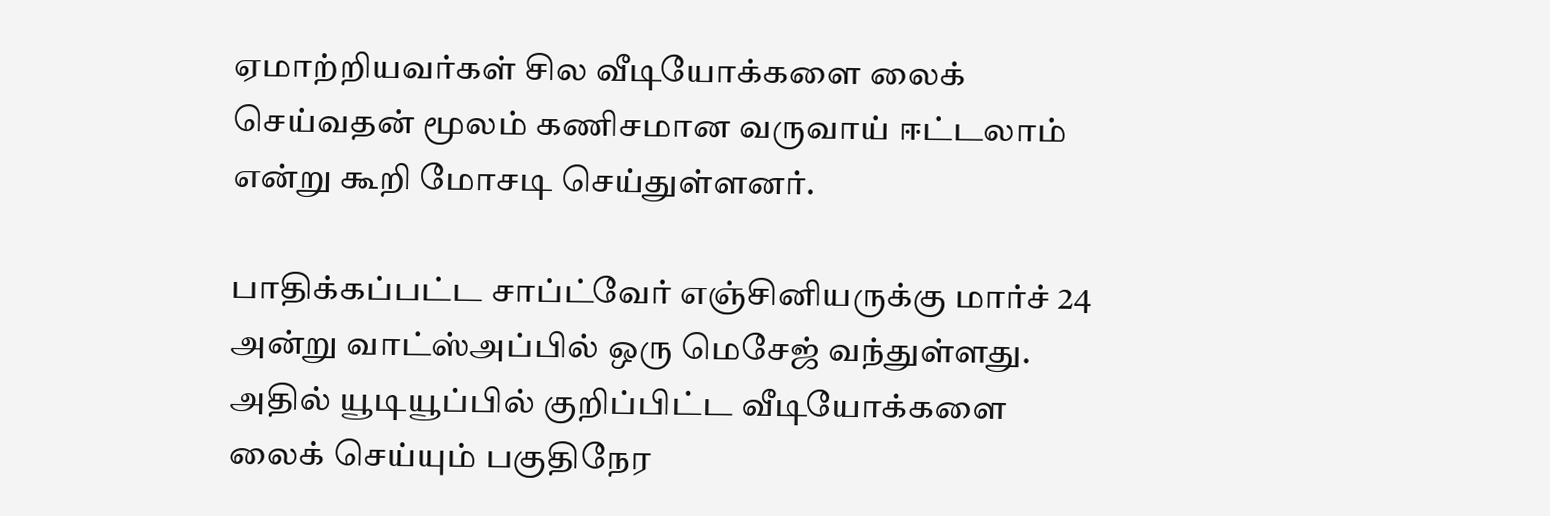ஏமாற்றியவர்கள் சில வீடியோக்களை லைக் செய்வதன் மூலம் கணிசமான வருவாய் ஈட்டலாம் என்று கூறி மோசடி செய்துள்ளனர்.

பாதிக்கப்பட்ட சாப்ட்வேர் எஞ்சினியருக்கு மார்ச் 24 அன்று வாட்ஸ்அப்பில் ஒரு மெசேஜ் வந்துள்ளது. அதில் யூடியூப்பில் குறிப்பிட்ட வீடியோக்களை லைக் செய்யும் பகுதிநேர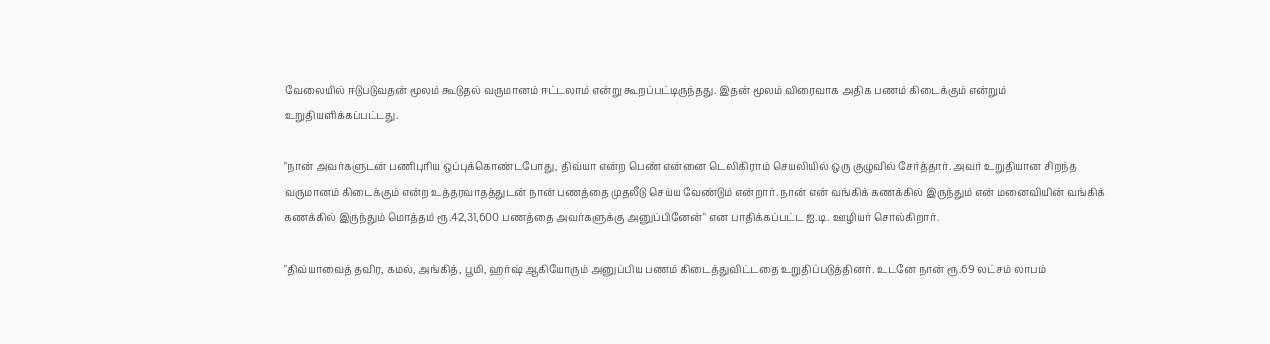வேலையில் ஈடுபடுவதன் மூலம் கூடுதல் வருமானம் ஈட்டலாம் என்று கூறப்பட்டிருந்தது. இதன் மூலம் விரைவாக அதிக பணம் கிடைக்கும் என்றும் உறுதியளிக்கப்பட்டது.

"நான் அவர்களுடன் பணிபுரிய ஒப்புக்கொண்டபோது, திவ்யா என்ற பெண் என்னை டெலிகிராம் செயலியில் ஒரு குழுவில் சேர்த்தார். அவர் உறுதியான சிறந்த வருமானம் கிடைக்கும் என்ற உத்தரவாதத்துடன் நான் பணத்தை முதலீடு செய்ய வேண்டும் என்றார். நான் என் வங்கிக் கணக்கில் இருந்தும் என் மனைவியின் வங்கிக் கணக்கில் இருந்தும் மொத்தம் ரூ.42,31,600 பணத்தை அவர்களுக்கு அனுப்பினேன்" என பாதிக்கப்பட்ட ஐ.டி. ஊழியர் சொல்கிறார்.

"திவ்யாவைத் தவிர, கமல், அங்கித், பூமி, ஹர்ஷ் ஆகியோரும் அனுப்பிய பணம் கிடைத்துவிட்டதை உறுதிப்படுத்தினர். உடனே நான் ரூ.69 லட்சம் லாபம்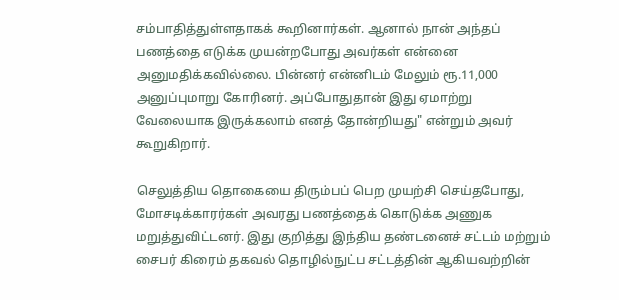சம்பாதித்துள்ளதாகக் கூறினார்கள். ஆனால் நான் அந்தப் பணத்தை எடுக்க முயன்றபோது அவர்கள் என்னை அனுமதிக்கவில்லை. பின்னர் என்னிடம் மேலும் ரூ.11,000 அனுப்புமாறு கோரினர். அப்போதுதான் இது ஏமாற்று வேலையாக இருக்கலாம் எனத் தோன்றியது" என்றும் அவர் கூறுகிறார்.

செலுத்திய தொகையை திரும்பப் பெற முயற்சி செய்தபோது, மோசடிக்காரர்கள் அவரது பணத்தைக் கொடுக்க அணுக மறுத்துவிட்டனர். இது குறித்து இந்திய தண்டனைச் சட்டம் மற்றும் சைபர் கிரைம் தகவல் தொழில்நுட்ப சட்டத்தின் ஆகியவற்றின்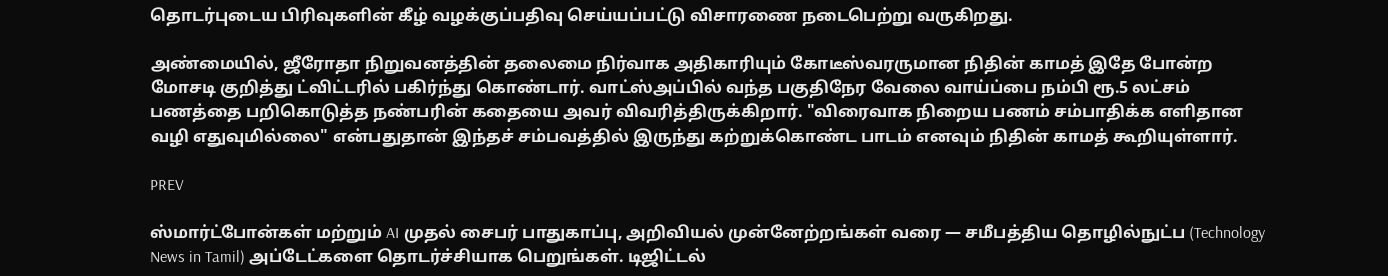தொடர்புடைய பிரிவுகளின் கீழ் வழக்குப்பதிவு செய்யப்பட்டு விசாரணை நடைபெற்று வருகிறது.

அண்மையில், ஜீரோதா நிறுவனத்தின் தலைமை நிர்வாக அதிகாரியும் கோடீஸ்வரருமான நிதின் காமத் இதே போன்ற மோசடி குறித்து ட்விட்டரில் பகிர்ந்து கொண்டார். வாட்ஸ்அப்பில் வந்த பகுதிநேர வேலை வாய்ப்பை நம்பி ரூ.5 லட்சம் பணத்தை பறிகொடுத்த நண்பரின் கதையை அவர் விவரித்திருக்கிறார். "விரைவாக நிறைய பணம் சம்பாதிக்க எளிதான வழி எதுவுமில்லை" என்பதுதான் இந்தச் சம்பவத்தில் இருந்து கற்றுக்கொண்ட பாடம் எனவும் நிதின் காமத் கூறியுள்ளார்.

PREV

ஸ்மார்ட்போன்கள் மற்றும் AI முதல் சைபர் பாதுகாப்பு, அறிவியல் முன்னேற்றங்கள் வரை — சமீபத்திய தொழில்நுட்ப (Technology News in Tamil) அப்டேட்களை தொடர்ச்சியாக பெறுங்கள். டிஜிட்டல்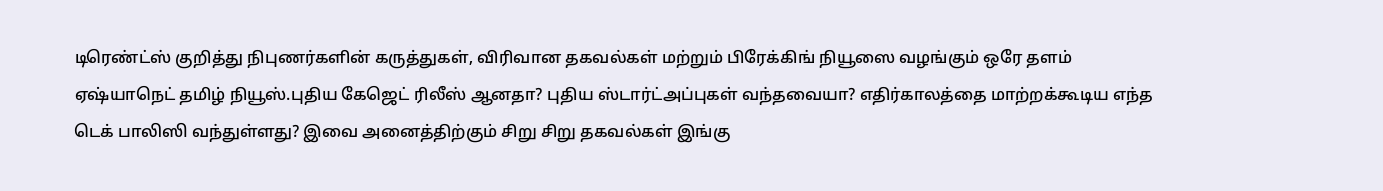டிரெண்ட்ஸ் குறித்து நிபுணர்களின் கருத்துகள், விரிவான தகவல்கள் மற்றும் பிரேக்கிங் நியூஸை வழங்கும் ஒரே தளம் ஏஷ்யாநெட் தமிழ் நியூஸ்.புதிய கேஜெட் ரிலீஸ் ஆனதா? புதிய ஸ்டார்ட்அப்புகள் வந்தவையா? எதிர்காலத்தை மாற்றக்கூடிய எந்த டெக் பாலிஸி வந்துள்ளது? இவை அனைத்திற்கும் சிறு சிறு தகவல்கள் இங்கு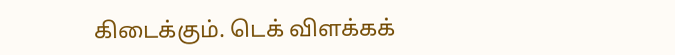கிடைக்கும். டெக் விளக்கக்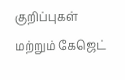குறிப்புகள் மற்றும் கேஜெட்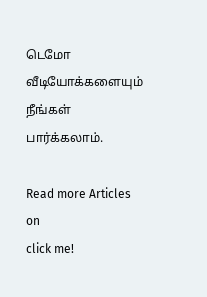டெமோ வீடியோக்களையும் நீங்கள் பார்க்கலாம்.

Read more Articles on
click me!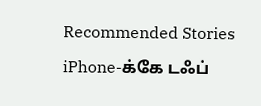Recommended Stories

iPhone-க்கே டஃப்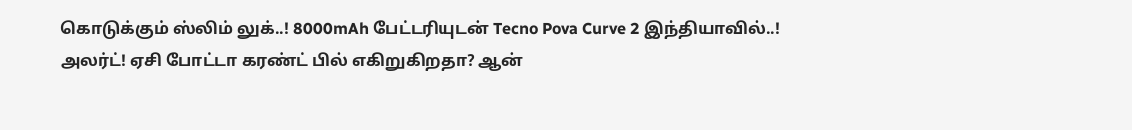கொடுக்கும் ஸ்லிம் லுக்..! 8000mAh பேட்டரியுடன் Tecno Pova Curve 2 இந்தியாவில்..!
அலர்ட்! ஏசி போட்டா கரண்ட் பில் எகிறுகிறதா? ஆன்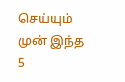செய்யும் முன் இந்த 5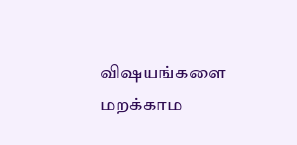விஷயங்களை மறக்காம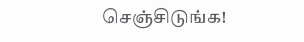செஞ்சிடுங்க!